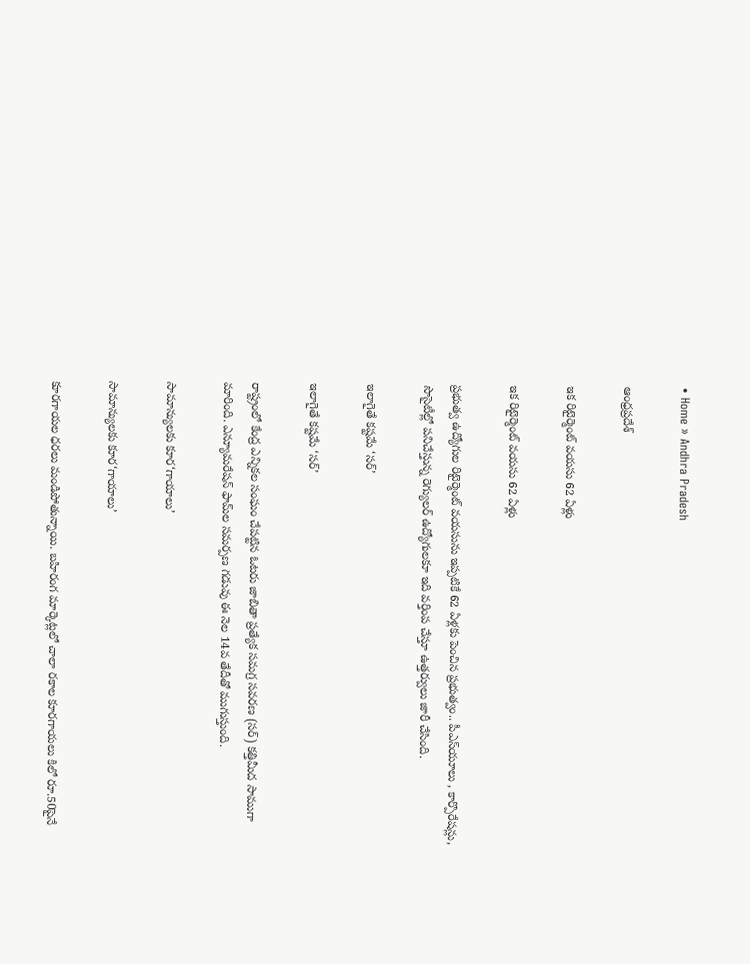• Home » Andhra Pradesh

ఆంధ్రప్రదేశ్

ఇక రిటైర్మెంట్‌ వయసు 62 ఏళ్లు

ఇక రిటైర్మెంట్‌ వయసు 62 ఏళ్లు

ప్రభుత్వ ఉద్యోగుల రిటైర్మెంట్‌ వయసును ఇప్పటికే 62 ఏళ్లకు పెంచిన ప్రభుత్వం.. పీఎస్‌యూలు , కార్పొరేషన్లు, సొసైటీల్లో పనిచేస్తున్న రెగ్యులర్‌ ఉద్యోగులకూ ఇది వర్తింప చేస్తూ ఉత్తర్వులు జారీ చేసింది.

ఇలాగైతే కష్టమే ‘సర్‌’

ఇలాగైతే కష్టమే ‘సర్‌’

రాష్ట్రంలో కేంద్ర ఎన్నికల సంఘం చేపట్టిన ఓటరు జాబితా ప్రత్యేక సమగ్ర సవరణ (సర్‌) కత్తిమీద సాముగా మారింది. ఎన్యూమరేషన్‌ ఫామ్‌ల సమర్పణ గడువు ఈ నెల 14వ తేదీతో ముగుస్తుంది.

సామాన్యులకు కూర‘గాయాలు’

సామాన్యులకు కూర‘గాయాలు’

కూరగాయల ధరలు మండిపోతున్నాయి. బహిరంగ మార్కెట్లలో చాలా రకాల కూరగాయలు కిలో రూ.50పైనే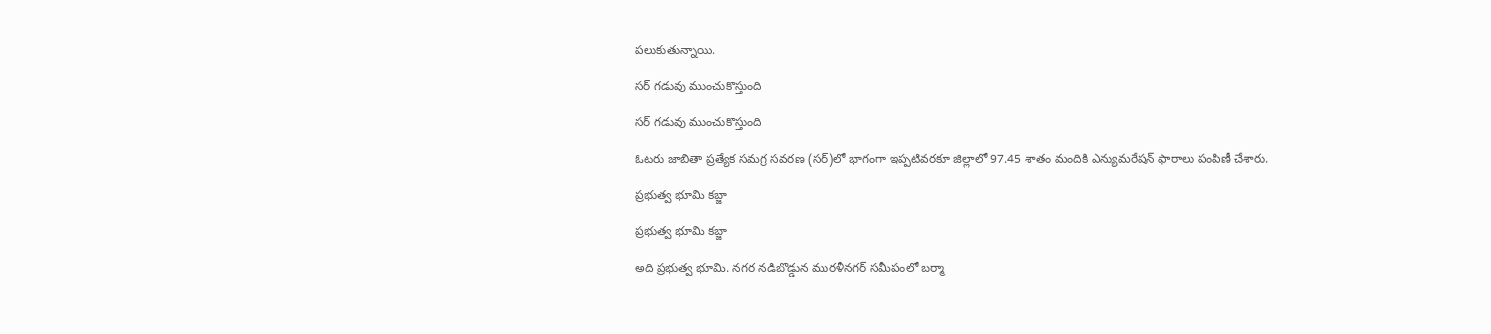పలుకుతున్నాయి.

సర్‌ గడువు ముంచుకొస్తుంది

సర్‌ గడువు ముంచుకొస్తుంది

ఓటరు జాబితా ప్రత్యేక సమగ్ర సవరణ (సర్‌)లో భాగంగా ఇప్పటివరకూ జిల్లాలో 97.45 శాతం మందికి ఎన్యుమరేషన్‌ ఫారాలు పంపిణీ చేశారు.

ప్రభుత్వ భూమి కబ్జా

ప్రభుత్వ భూమి కబ్జా

అది ప్రభుత్వ భూమి. నగర నడిబొడ్డున మురళీనగర్‌ సమీపంలో బర్మా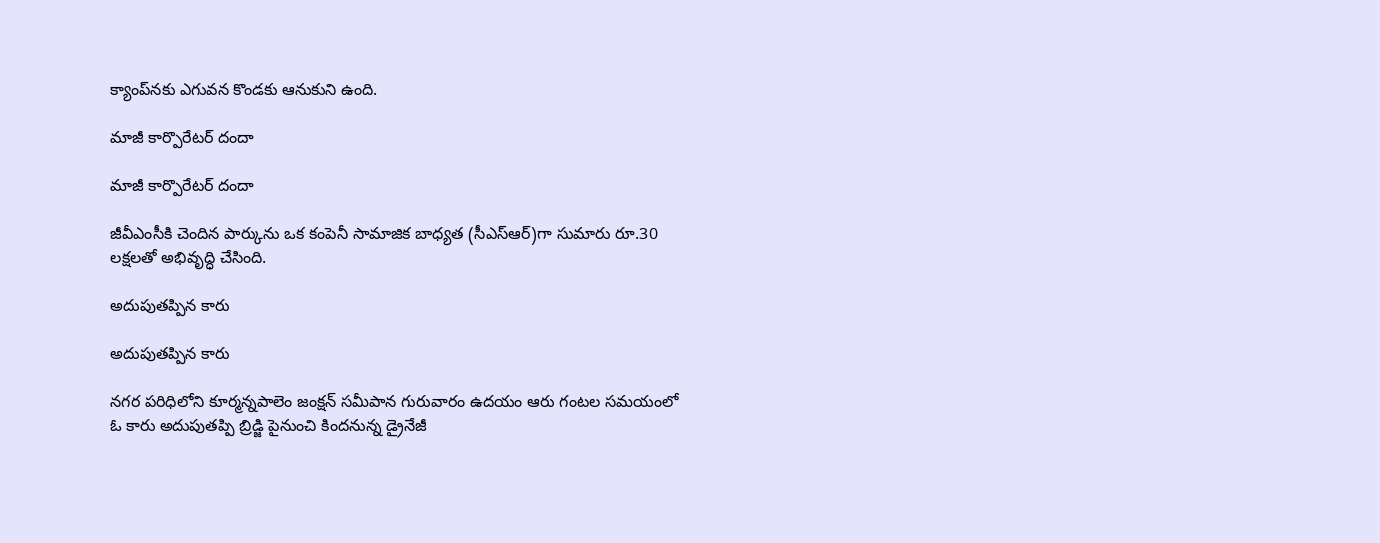క్యాంప్‌నకు ఎగువన కొండకు ఆనుకుని ఉంది.

మాజీ కార్పొరేటర్‌ దందా

మాజీ కార్పొరేటర్‌ దందా

జీవీఎంసీకి చెందిన పార్కును ఒక కంపెనీ సామాజిక బాధ్యత (సీఎస్‌ఆర్‌)గా సుమారు రూ.30 లక్షలతో అభివృద్ధి చేసింది.

అదుపుతప్పిన కారు

అదుపుతప్పిన కారు

నగర పరిధిలోని కూర్మన్నపాలెం జంక్షన్‌ సమీపాన గురువారం ఉదయం ఆరు గంటల సమయంలో ఓ కారు అదుపుతప్పి బ్రిడ్జి పైనుంచి కిందనున్న డ్రైనేజీ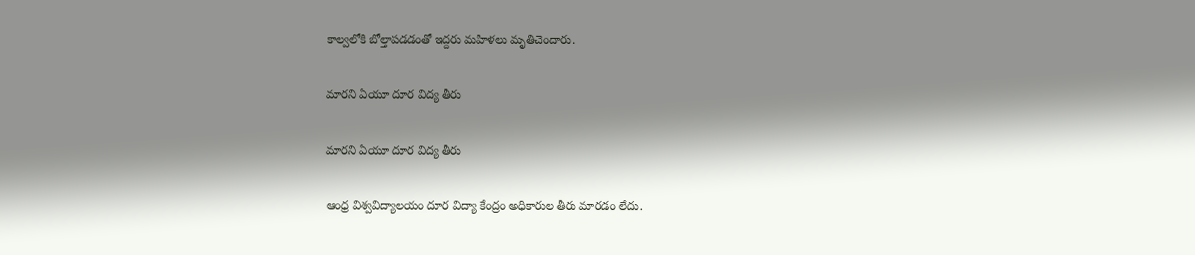కాల్వలోకి బోల్తాపడడంతో ఇద్దరు మహిళలు మృతిచెందారు.

మారని ఏయూ దూర విద్య తీరు

మారని ఏయూ దూర విద్య తీరు

ఆంధ్ర విశ్వవిద్యాలయం దూర విద్యా కేంద్రం అధికారుల తీరు మారడం లేదు.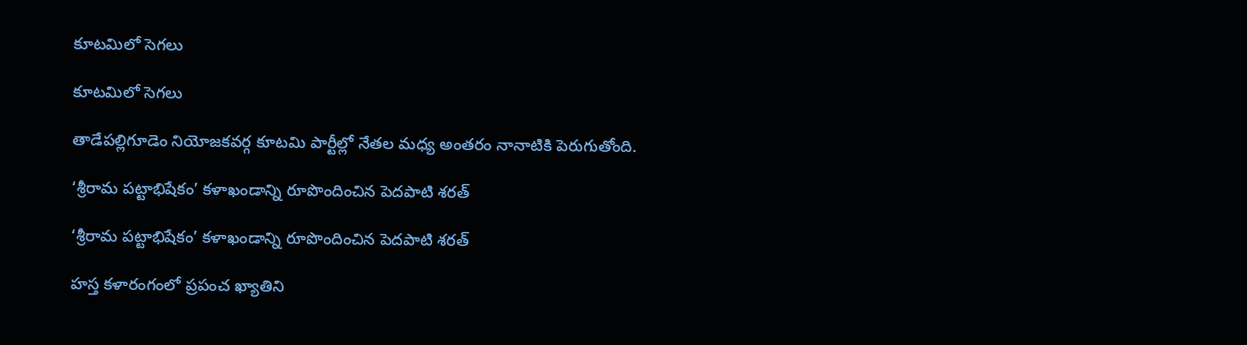కూటమిలో సెగలు

కూటమిలో సెగలు

తాడేపల్లిగూడెం నియోజకవర్గ కూటమి పార్టీల్లో నేతల మధ్య అంతరం నానాటికి పెరుగుతోంది.

‘శ్రీరామ పట్టాభిషేకం’ కళాఖండాన్ని రూపొందించిన పెదపాటి శరత్‌

‘శ్రీరామ పట్టాభిషేకం’ కళాఖండాన్ని రూపొందించిన పెదపాటి శరత్‌

హస్త కళారంగంలో ప్రపంచ ఖ్యాతిని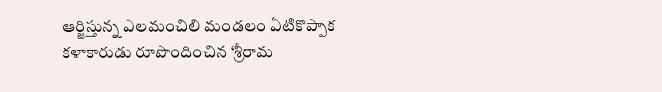ఆర్జిస్తున్న ఎలమంచిలి మండలం ఏటికొప్పాక కళాకారుడు రూపొందించిన ‘శ్రీరామ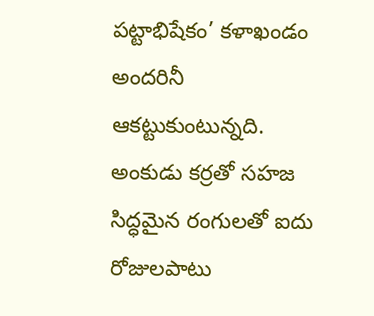పట్టాభిషేకం’ కళాఖండం అందరినీ ఆకట్టుకుంటున్నది. అంకుడు కర్రతో సహజ సిద్ధమైన రంగులతో ఐదు రోజులపాటు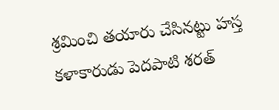శ్రమించి తయారు చేసినట్టు హస్త కళాకారుడు పెదపాటి శరత్‌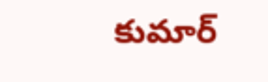కుమార్‌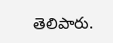తెలిపారు.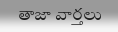తాజా వార్తలు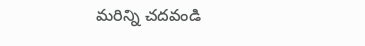మరిన్ని చదవండి